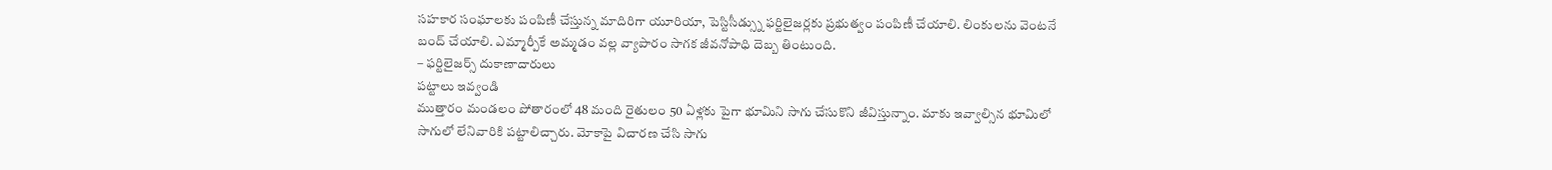సహకార సంఘాలకు పంపిణీ చేస్తున్న మాదిరిగా యూరియా, పెస్టిసీడ్స్ను ఫర్టిలైజర్లకు ప్రభుత్వం పంపిణీ చేయాలి. లింకులను వెంటనే బంద్ చేయాలి. ఎమ్మార్పీకే అమ్మడం వల్ల వ్యాపారం సాగక జీవనోపాధి దెబ్బ తింటుంది.
– ఫర్టిలైజర్స్ దుకాణాదారులు
పట్టాలు ఇవ్వండి
ముత్తారం మండలం పోతారంలో 48 మంది రైతులం 50 ఏళ్లకు పైగా భూమిని సాగు చేసుకొని జీవిస్తున్నాం. మాకు ఇవ్వాల్సిన భూమిలో సాగులో లేనివారికి పట్టాలిచ్చారు. మోకాపై విచారణ చేసి సాగు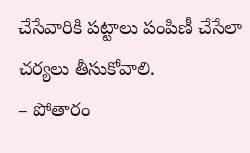చేసేవారికి పట్టాలు పంపిణీ చేసేలా చర్యలు తీసుకోవాలి.
– పోతారం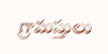గ్రామస్తులు